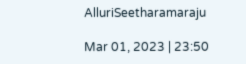AlluriSeetharamaraju

Mar 01, 2023 | 23:50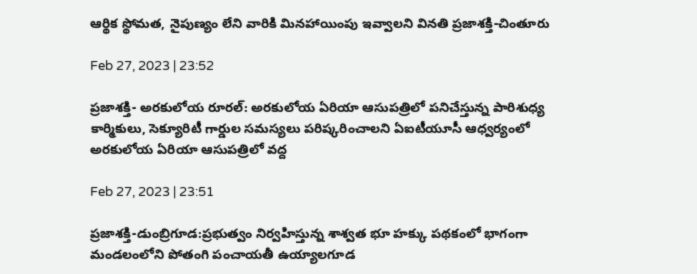ఆర్థిక స్థోమత, నైపుణ్యం లేని వారికి మినహాయింపు ఇవ్వాలని వినతి ప్రజాశక్తి-చింతూరు

Feb 27, 2023 | 23:52

ప్రజాశక్తి- అరకులోయ రూరల్‌: అరకులోయ ఏరియా ఆసుపత్రిలో పనిచేస్తున్న పారిశుధ్య కార్మికులు, సెక్యూరిటీ గార్డుల సమస్యలు పరిష్కరించాలని ఏఐటీయూసీ ఆధ్వర్యంలో అరకులోయ ఏరియా ఆసుపత్రిలో వద్ద

Feb 27, 2023 | 23:51

ప్రజాశక్తి-డుంబ్రిగూడ:ప్రభుత్వం నిర్వహిస్తున్న శాశ్వత భూ హక్కు పథకంలో భాగంగా మండలంలోని పోతంగి పంచాయతీ ఉయ్యాలగూడ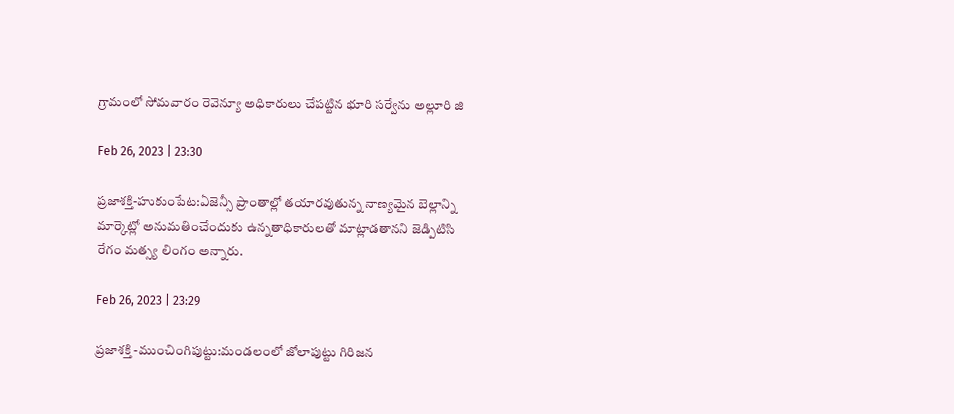గ్రామంలో సోమవారం రెవెన్యూ అధికారులు చేపట్టిన భూరి సర్వేను అల్లూరి జి

Feb 26, 2023 | 23:30

ప్రజాశక్తి-హుకుంపేట:ఏజెన్సీ ప్రాంతాల్లో తయారవుతున్న నాణ్యమైన బెల్లాన్ని మార్కెట్లో అనుమతించేందుకు ఉన్నతాధికారులతో మాట్లాడతానని జెడ్పిటిసి రేగం మత్స్య లింగం అన్నారు.

Feb 26, 2023 | 23:29

ప్రజాశక్తి -ముంచింగిపుట్టు:మండలంలో జోలాపుట్టు గిరిజన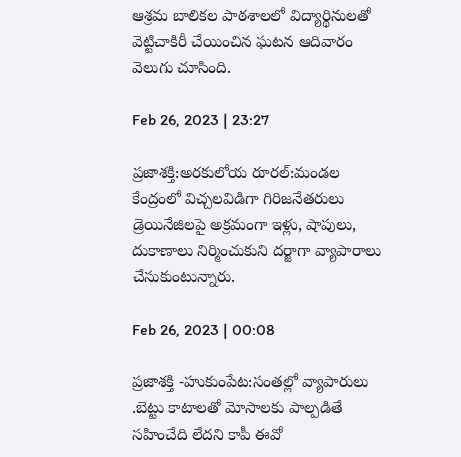ఆశ్రమ బాలికల పాఠశాలలో విద్యార్థినులతో వెట్టిచాకిరీ చేయించిన ఘటన ఆదివారం వెలుగు చూసింది.

Feb 26, 2023 | 23:27

ప్రజాశక్తి:అరకులోయ రూరల్‌:మండల కేంద్రంలో విచ్చలవిడిగా గిరిజనేతరులు డ్రెయినేజిలపై అక్రమంగా ఇళ్లు, షాపులు, దుకాణాలు నిర్మించుకుని దర్జాగా వ్యాపారాలు చేసుకుంటున్నారు.

Feb 26, 2023 | 00:08

ప్రజాశక్తి -హుకుంపేట:సంతల్లో వ్యాపారులు .బెట్టు కాటాలతో మోసాలకు పాల్పడితే సహించేది లేదని కాపీ ఈవో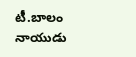టీ.బాలం నాయుడు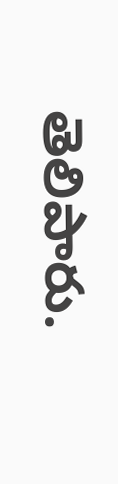తెలిపారు.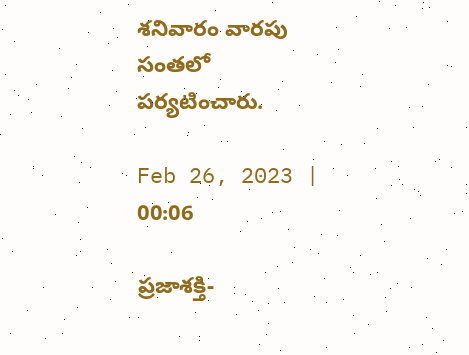శనివారం వారపు సంతలో పర్యటించారు.

Feb 26, 2023 | 00:06

ప్రజాశక్తి-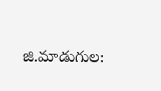జి.మాడుగుల: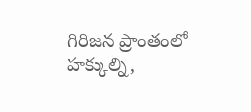గిరిజన ప్రాంతంలో హక్కుల్ని,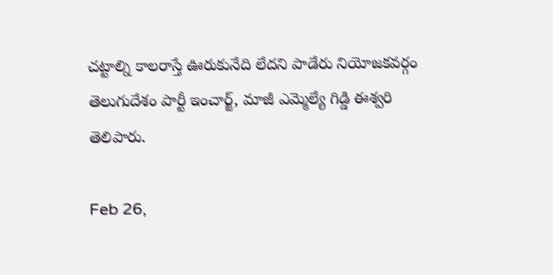చట్టాల్ని కాలరాస్తే ఊరుకునేది లేదని పాడేరు నియోజకవర్గం తెలుగుదేశం పార్టీ ఇంచార్జ్‌, మాజీ ఎమ్మెల్యే గిడ్డి ఈశ్వరి తెలిపారు.

Feb 26,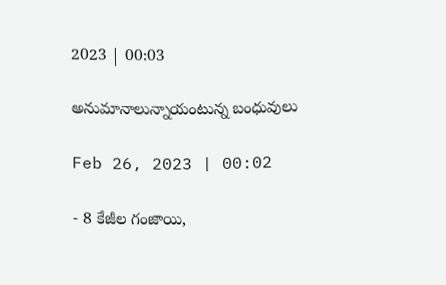2023 | 00:03

అనుమానాలున్నాయంటున్న బంధువులు

Feb 26, 2023 | 00:02

- 8 కేజీల గంజాయి,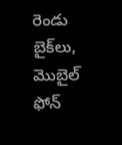రెండు బైక్‌లు, మొబైల్‌ ఫోన్‌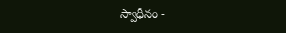స్వాధీనం -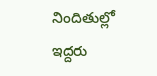నిందితుల్లో ఇద్దరు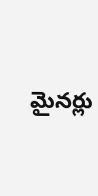మైనర్లు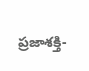ప్రజాశక్తి-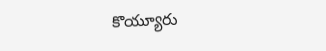కొయ్యూరు